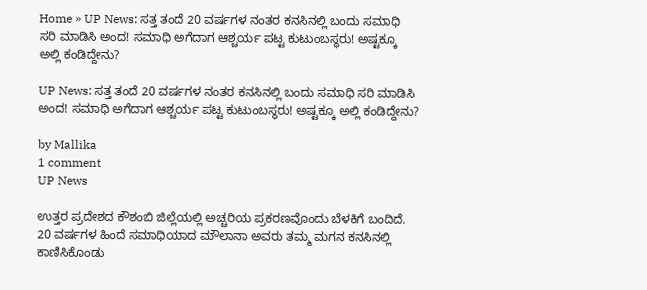Home » UP News: ಸತ್ತ ತಂದೆ 20 ವರ್ಷಗಳ ನಂತರ ಕನಸಿನಲ್ಲಿ ಬಂದು ಸಮಾಧಿ ಸರಿ ಮಾಡಿಸಿ ಅಂದ! ಸಮಾಧಿ ಅಗೆದಾಗ ಆಶ್ಚರ್ಯ ಪಟ್ಟ ಕುಟುಂಬಸ್ಥರು! ಅಷ್ಟಕ್ಕೂ ಅಲ್ಲಿ ಕಂಡಿದ್ದೇನು?

UP News: ಸತ್ತ ತಂದೆ 20 ವರ್ಷಗಳ ನಂತರ ಕನಸಿನಲ್ಲಿ ಬಂದು ಸಮಾಧಿ ಸರಿ ಮಾಡಿಸಿ ಅಂದ! ಸಮಾಧಿ ಅಗೆದಾಗ ಆಶ್ಚರ್ಯ ಪಟ್ಟ ಕುಟುಂಬಸ್ಥರು! ಅಷ್ಟಕ್ಕೂ ಅಲ್ಲಿ ಕಂಡಿದ್ದೇನು?

by Mallika
1 comment
UP News

ಉತ್ತರ ಪ್ರದೇಶದ ಕೌಶಂಬಿ ಜಿಲ್ಲೆಯಲ್ಲಿ ಅಚ್ಚರಿಯ ಪ್ರಕರಣವೊಂದು ಬೆಳಕಿಗೆ ಬಂದಿದೆ. 20 ವರ್ಷಗಳ ಹಿಂದೆ ಸಮಾಧಿಯಾದ ಮೌಲಾನಾ ಅವರು ತಮ್ಮ ಮಗನ ಕನಸಿನಲ್ಲಿ ಕಾಣಿಸಿಕೊಂಡು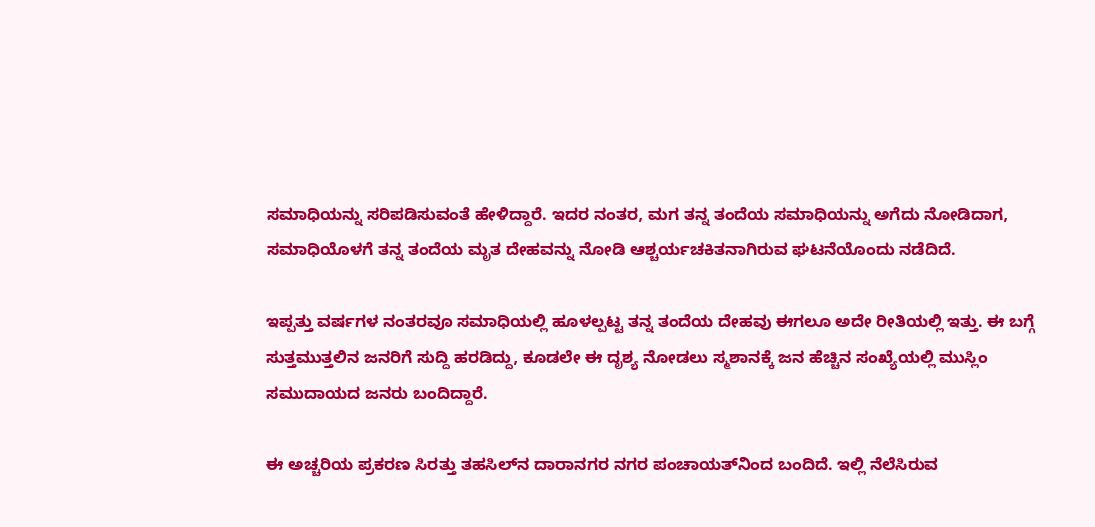ಸಮಾಧಿಯನ್ನು ಸರಿಪಡಿಸುವಂತೆ ಹೇಳಿದ್ದಾರೆ. ಇದರ ನಂತರ, ಮಗ ತನ್ನ ತಂದೆಯ ಸಮಾಧಿಯನ್ನು ಅಗೆದು ನೋಡಿದಾಗ, ಸಮಾಧಿಯೊಳಗೆ ತನ್ನ ತಂದೆಯ ಮೃತ ದೇಹವನ್ನು ನೋಡಿ ಆಶ್ಚರ್ಯಚಕಿತನಾಗಿರುವ ಘಟನೆಯೊಂದು ನಡೆದಿದೆ.

ಇಪ್ಪತ್ತು ವರ್ಷಗಳ ನಂತರವೂ ಸಮಾಧಿಯಲ್ಲಿ ಹೂಳಲ್ಪಟ್ಟ ತನ್ನ ತಂದೆಯ ದೇಹವು ಈಗಲೂ ಅದೇ ರೀತಿಯಲ್ಲಿ ಇತ್ತು. ಈ ಬಗ್ಗೆ ಸುತ್ತಮುತ್ತಲಿನ ಜನರಿಗೆ ಸುದ್ದಿ ಹರಡಿದ್ದು, ಕೂಡಲೇ ಈ ದೃಶ್ಯ ನೋಡಲು ಸ್ಮಶಾನಕ್ಕೆ ಜನ ಹೆಚ್ಚಿನ ಸಂಖ್ಯೆಯಲ್ಲಿ ಮುಸ್ಲಿಂ ಸಮುದಾಯದ ಜನರು ಬಂದಿದ್ದಾರೆ.

ಈ ಅಚ್ಚರಿಯ ಪ್ರಕರಣ ಸಿರತ್ತು ತಹಸಿಲ್‌ನ ದಾರಾನಗರ ನಗರ ಪಂಚಾಯತ್‌ನಿಂದ ಬಂದಿದೆ. ಇಲ್ಲಿ ನೆಲೆಸಿರುವ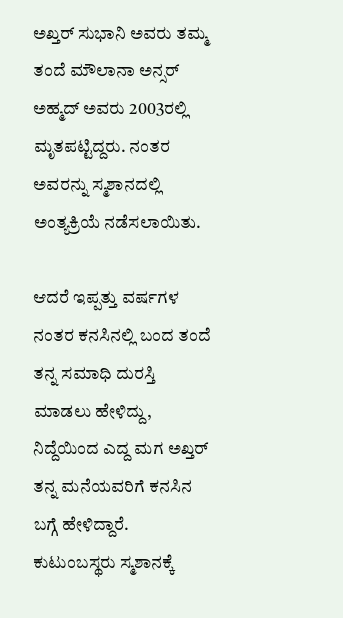ಅಖ್ತರ್ ಸುಭಾನಿ ಅವರು ತಮ್ಮ ತಂದೆ ಮೌಲಾನಾ ಅನ್ಸರ್ ಅಹ್ಮದ್ ಅವರು 2003ರಲ್ಲಿ ಮೃತಪಟ್ಟಿದ್ದರು. ನಂತರ ಅವರನ್ನು ಸ್ಮಶಾನದಲ್ಲಿ ಅಂತ್ಯಕ್ರಿಯೆ ನಡೆಸಲಾಯಿತು.

ಆದರೆ ಇಪ್ಪತ್ತು ವರ್ಷಗಳ ನಂತರ ಕನಸಿನಲ್ಲಿ ಬಂದ ತಂದೆ ತನ್ನ ಸಮಾಧಿ ದುರಸ್ತಿ ಮಾಡಲು ಹೇಳಿದ್ದು, ನಿದ್ದೆಯಿಂದ ಎದ್ದ ಮಗ ಅಖ್ತರ್‌ ತನ್ನ ಮನೆಯವರಿಗೆ ಕನಸಿನ ಬಗ್ಗೆ ಹೇಳಿದ್ದಾರೆ. ಕುಟುಂಬಸ್ಥರು ಸ್ಮಶಾನಕ್ಕೆ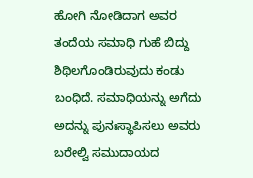ಹೋಗಿ ನೋಡಿದಾಗ ಅವರ ತಂದೆಯ ಸಮಾಧಿ ಗುಹೆ ಬಿದ್ದು ಶಿಥಿಲಗೊಂಡಿರುವುದು ಕಂಡು ಬಂಧಿದೆ. ಸಮಾಧಿಯನ್ನು ಅಗೆದು ಅದನ್ನು ಪುನಃಸ್ಥಾಪಿಸಲು ಅವರು ಬರೇಲ್ವಿ ಸಮುದಾಯದ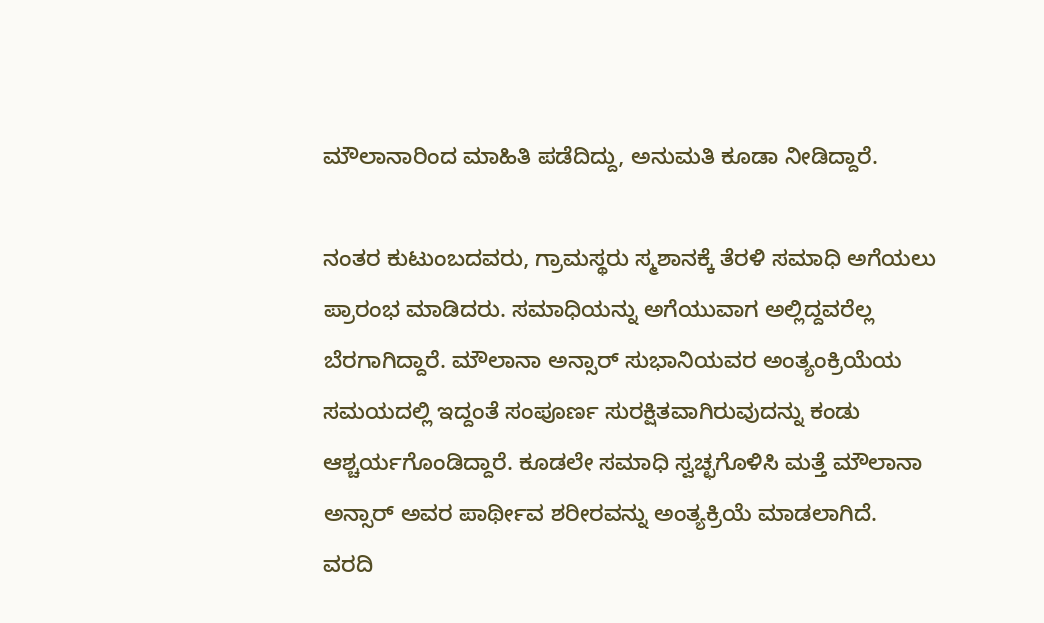ಮೌಲಾನಾರಿಂದ ಮಾಹಿತಿ ಪಡೆದಿದ್ದು, ಅನುಮತಿ ಕೂಡಾ ನೀಡಿದ್ದಾರೆ.

ನಂತರ ಕುಟುಂಬದವರು, ಗ್ರಾಮಸ್ಥರು ಸ್ಮಶಾನಕ್ಕೆ ತೆರಳಿ ಸಮಾಧಿ ಅಗೆಯಲು ಪ್ರಾರಂಭ ಮಾಡಿದರು. ಸಮಾಧಿಯನ್ನು ಅಗೆಯುವಾಗ ಅಲ್ಲಿದ್ದವರೆಲ್ಲ ಬೆರಗಾಗಿದ್ದಾರೆ. ಮೌಲಾನಾ ಅನ್ಸಾರ್‌ ಸುಭಾನಿಯವರ ಅಂತ್ಯಂಕ್ರಿಯೆಯ ಸಮಯದಲ್ಲಿ ಇದ್ದಂತೆ ಸಂಪೂರ್ಣ ಸುರಕ್ಷಿತವಾಗಿರುವುದನ್ನು ಕಂಡು ಆಶ್ಚರ್ಯಗೊಂಡಿದ್ದಾರೆ. ಕೂಡಲೇ ಸಮಾಧಿ ಸ್ವಚ್ಛಗೊಳಿಸಿ ಮತ್ತೆ ಮೌಲಾನಾ ಅನ್ಸಾರ್‌ ಅವರ ಪಾರ್ಥೀವ ಶರೀರವನ್ನು ಅಂತ್ಯಕ್ರಿಯೆ ಮಾಡಲಾಗಿದೆ.
ವರದಿ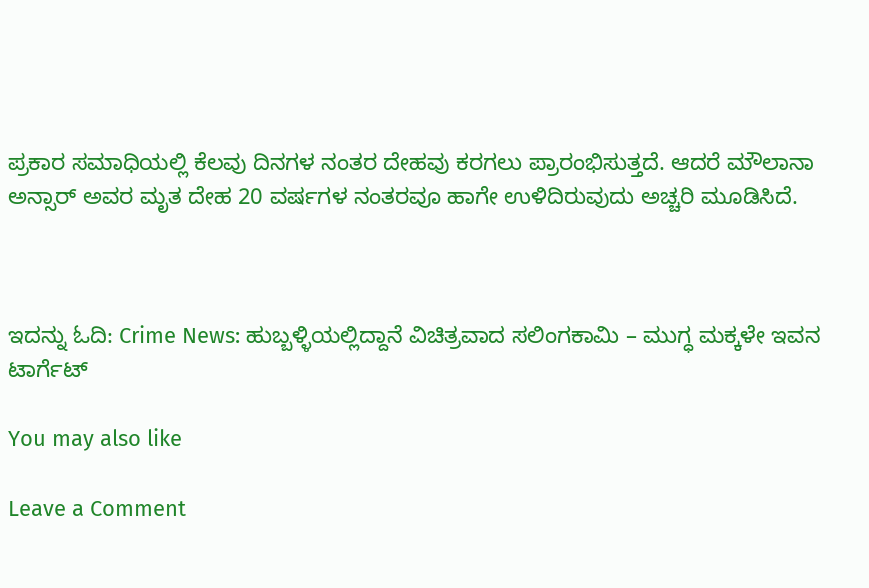ಪ್ರಕಾರ ಸಮಾಧಿಯಲ್ಲಿ ಕೆಲವು ದಿನಗಳ ನಂತರ ದೇಹವು ಕರಗಲು ಪ್ರಾರಂಭಿಸುತ್ತದೆ. ಆದರೆ ಮೌಲಾನಾ ಅನ್ಸಾರ್ ಅವರ ಮೃತ ದೇಹ 20 ವರ್ಷಗಳ ನಂತರವೂ ಹಾಗೇ ಉಳಿದಿರುವುದು ಅಚ್ಚರಿ ಮೂಡಿಸಿದೆ.



ಇದನ್ನು ಓದಿ: Crime News: ಹುಬ್ಬಳ್ಳಿಯಲ್ಲಿದ್ದಾನೆ ವಿಚಿತ್ರವಾದ ಸಲಿಂಗಕಾಮಿ – ಮುಗ್ಧ ಮಕ್ಕಳೇ ಇವನ ಟಾರ್ಗೆಟ್

You may also like

Leave a Comment